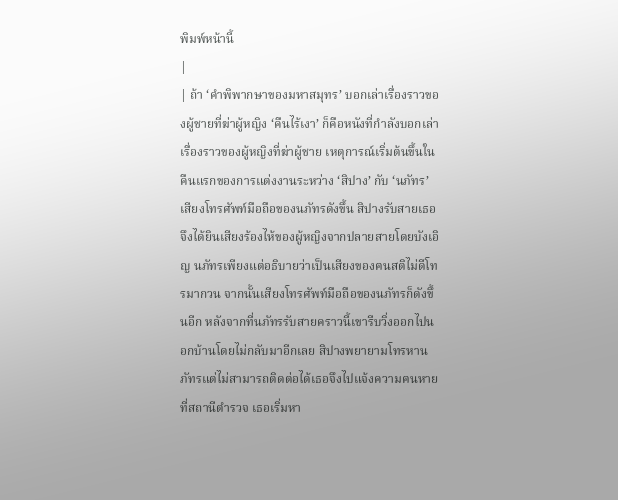พิมพ์หน้านี้
|
| ถ้า ‘คำพิพากษาของมหาสมุทร’ บอกเล่าเรื่องราวของผู้ชายที่ฆ่าผู้หญิง ‘คืนไร้เงา’ ก็คือหนังที่กำลังบอกเล่าเรื่องราวของผู้หญิงที่ฆ่าผู้ชาย เหตุการณ์เริ่มต้นขึ้นในคืนแรกของการแต่งงานระหว่าง ‘สิปาง’ กับ ‘นภัทร’ เสียงโทรศัพท์มือถือของนภัทรดังขึ้น สิปางรับสายเธอจึงได้ยินเสียงร้องไห้ของผู้หญิงจากปลายสายโดยบังเอิญ นภัทรเพียงแต่อธิบายว่าเป็นเสียงของฅนสติไม่ดีโทรมากวน จากนั้นเสียงโทรศัพท์มือถือของนภัทรก็ดังขึ้นอีก หลังจากที่นภัทรรับสายคราวนี้เขารีบวิ่งออกไปนอกบ้านโดยไม่กลับมาอีกเลย สิปางพยายามโทรหานภัทรแต่ไม่สามารถติดต่อได้เธอจึงไปแจ้งความฅนหาย ที่สถานีตำรวจ เธอเริ่มหา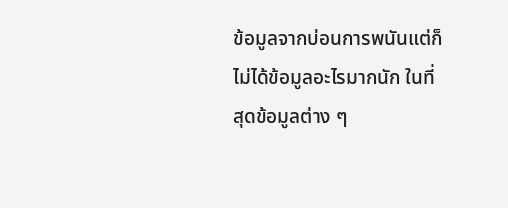ข้อมูลจากบ่อนการพนันแต่ก็ไม่ได้ข้อมูลอะไรมากนัก ในที่สุดข้อมูลต่าง ๆ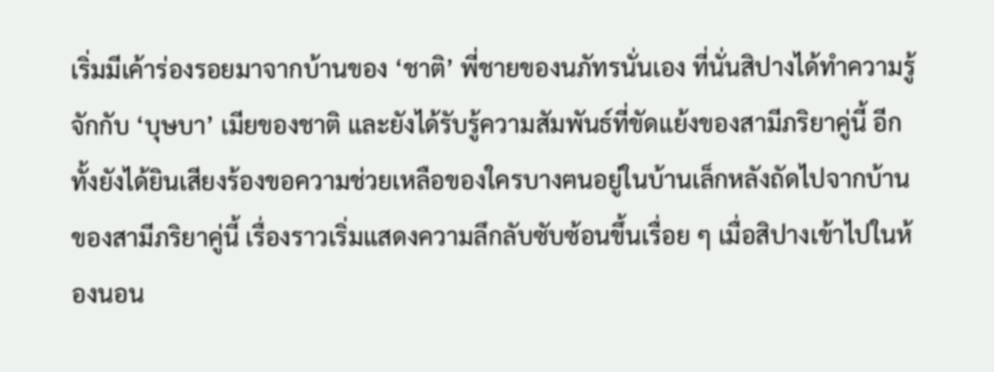เริ่มมีเค้าร่องรอยมาจากบ้านของ ‘ชาติ’ พี่ชายของนภัทรนั่นเอง ที่นั่นสิปางได้ทำความรู้จักกับ ‘บุษบา’ เมียของชาติ และยังได้รับรู้ความสัมพันธ์ที่ขัดแย้งของสามีภริยาคู่นี้ อีกทั้งยังได้ยินเสียงร้องขอความช่วยเหลือของใครบางฅนอยู่ในบ้านเล็กหลังถัดไปจากบ้านของสามีภริยาคู่นี้ เรื่องราวเริ่มแสดงความลึกลับซับซ้อนขึ้นเรื่อย ๆ เมื่อสิปางเข้าไปในห้องนอน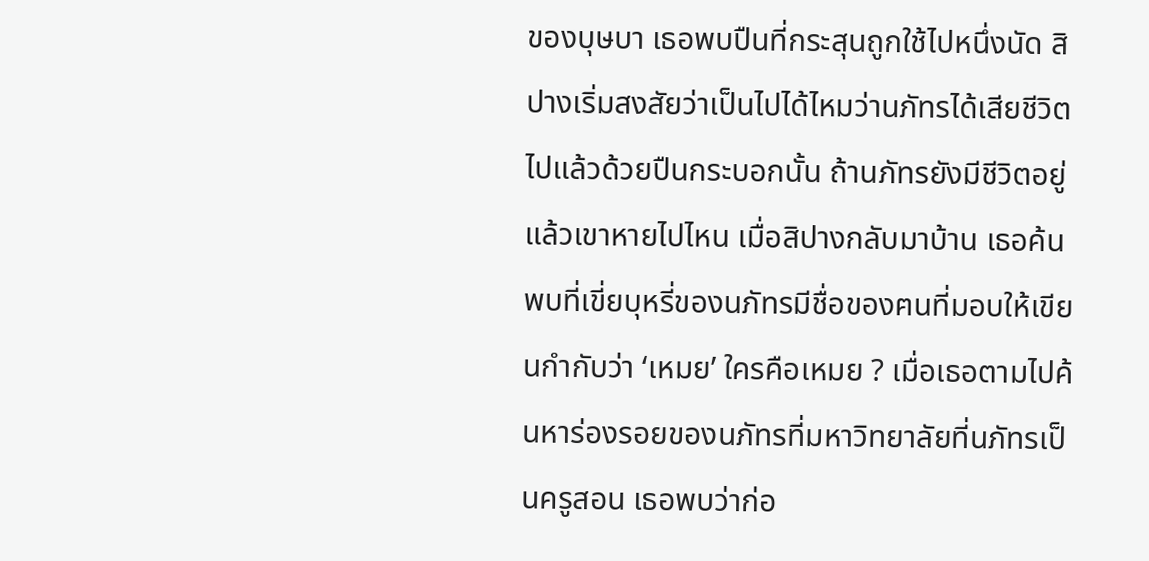ของบุษบา เธอพบปืนที่กระสุนถูกใช้ไปหนึ่งนัด สิปางเริ่มสงสัยว่าเป็นไปได้ไหมว่านภัทรได้เสียชีวิตไปแล้วด้วยปืนกระบอกนั้น ถ้านภัทรยังมีชีวิตอยู่แล้วเขาหายไปไหน เมื่อสิปางกลับมาบ้าน เธอค้นพบที่เขี่ยบุหรี่ของนภัทรมีชื่อของฅนที่มอบให้เขียนกำกับว่า ‘เหมย’ ใครคือเหมย ? เมื่อเธอตามไปค้นหาร่องรอยของนภัทรที่มหาวิทยาลัยที่นภัทรเป็นครูสอน เธอพบว่าก่อ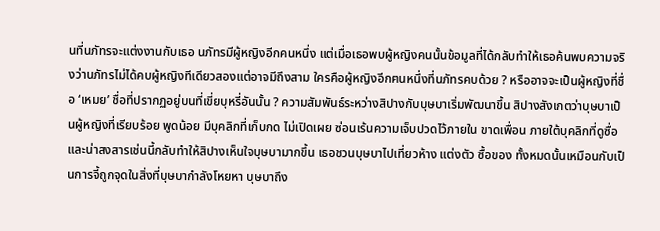นที่นภัทรจะแต่งงานกับเธอ นภัทรมีผู้หญิงอีกคนหนึ่ง แต่เมื่อเธอพบผู้หญิงคนนั้นข้อมูลที่ได้กลับทำให้เธอค้นพบความจริงว่านภัทรไม่ได้คบผู้หญิงทีเดียวสองแต่อาจมีถึงสาม ใครคือผู้หญิงอีกฅนหนึ่งที่นภัทรคบด้วย ? หรืออาจจะเป็นผู้หญิงที่ชื่อ ‘เหมย’ ชื่อที่ปรากฏอยู่บนที่เขี่ยบุหรี่อันนั้น ? ความสัมพันธ์ระหว่างสิปางกับบุษบาเริ่มพัฒนาขึ้น สิปางสังเกตว่าบุษบาเป็นผู้หญิงที่เรียบร้อย พูดน้อย มีบุคลิกที่เก็บกด ไม่เปิดเผย ซ่อนเร้นความเจ็บปวดไว้ภายใน ขาดเพื่อน ภายใต้บุคลิกที่ดูซื่อและน่าสงสารเช่นนี้กลับทำให้สิปางเห็นใจบุษบามากขึ้น เธอชวนบุษบาไปเที่ยวห้าง แต่งตัว ซื้อของ ทั้งหมดนั้นเหมือนกับเป็นการจี้ถูกจุดในสิ่งที่บุษบากำลังโหยหา บุษบาถึง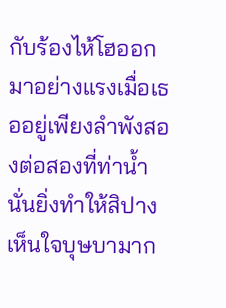กับร้องไห้โฮออกมาอย่างแรงเมื่อเธออยู่เพียงลำพังสองต่อสองที่ท่าน้ำ นั่นยิ่งทำให้สิปางเห็นใจบุษบามาก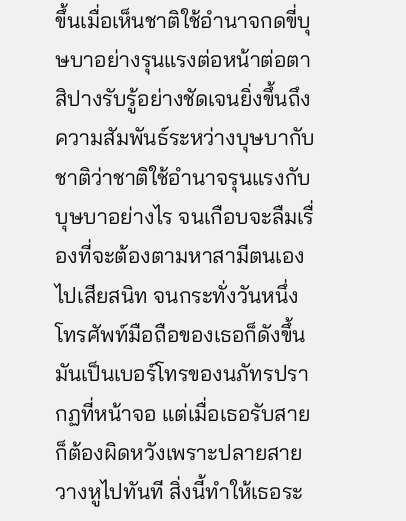ขึ้นเมื่อเห็นชาติใช้อำนาจกดขี่บุษบาอย่างรุนแรงต่อหน้าต่อตา สิปางรับรู้อย่างชัดเจนยิ่งขึ้นถึงความสัมพันธ์ระหว่างบุษบากับชาติว่าชาติใช้อำนาจรุนแรงกับบุษบาอย่างไร จนเกือบจะลืมเรื่องที่จะต้องตามหาสามีตนเองไปเสียสนิท จนกระทั่งวันหนึ่งโทรศัพท์มือถือของเธอก็ดังขึ้น มันเป็นเบอร์โทรของนภัทรปรากฏที่หน้าจอ แต่เมื่อเธอรับสายก็ต้องผิดหวังเพราะปลายสายวางหูไปทันที สิ่งนี้ทำให้เธอระ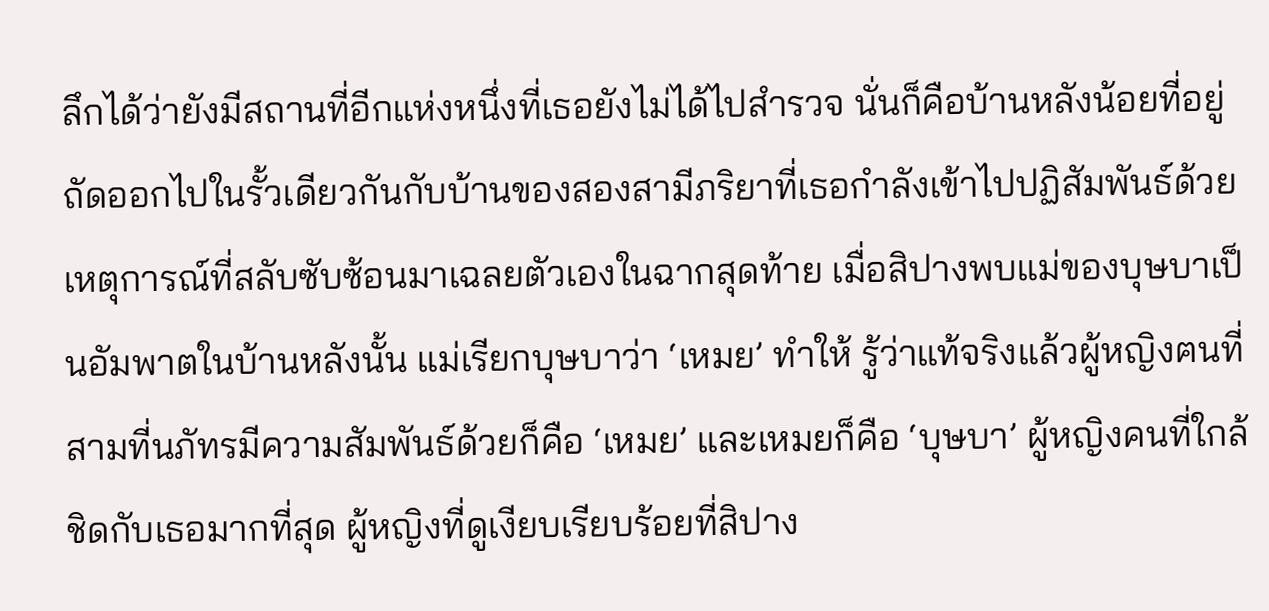ลึกได้ว่ายังมีสถานที่อีกแห่งหนึ่งที่เธอยังไม่ได้ไปสำรวจ นั่นก็คือบ้านหลังน้อยที่อยู่ถัดออกไปในรั้วเดียวกันกับบ้านของสองสามีภริยาที่เธอกำลังเข้าไปปฏิสัมพันธ์ด้วย เหตุการณ์ที่สลับซับซ้อนมาเฉลยตัวเองในฉากสุดท้าย เมื่อสิปางพบแม่ของบุษบาเป็นอัมพาตในบ้านหลังนั้น แม่เรียกบุษบาว่า ‘เหมย’ ทำให้ รู้ว่าแท้จริงแล้วผู้หญิงฅนที่สามที่นภัทรมีความสัมพันธ์ด้วยก็คือ ‘เหมย’ และเหมยก็คือ ‘บุษบา’ ผู้หญิงคนที่ใกล้ชิดกับเธอมากที่สุด ผู้หญิงที่ดูเงียบเรียบร้อยที่สิปาง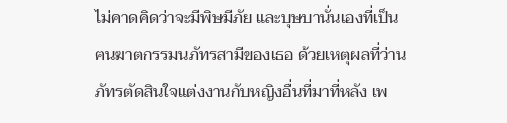ไม่คาดคิดว่าจะมีพิษมีภัย และบุษบานั่นเองที่เป็นฅนฆาตกรรมนภัทรสามีของเธอ ด้วยเหตุผลที่ว่านภัทรตัดสินใจแต่งงานกับหญิงอื่นที่มาที่หลัง เพ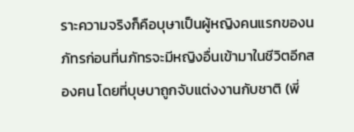ราะความจริงก็คือบุษาเป็นผู้หญิงคนแรกของนภัทรก่อนที่นภัทรจะมีหญิงอื่นเข้ามาในชีวิตอีกสองฅน โดยที่บุษบาถูกจับแต่งงานกับชาติ (พี่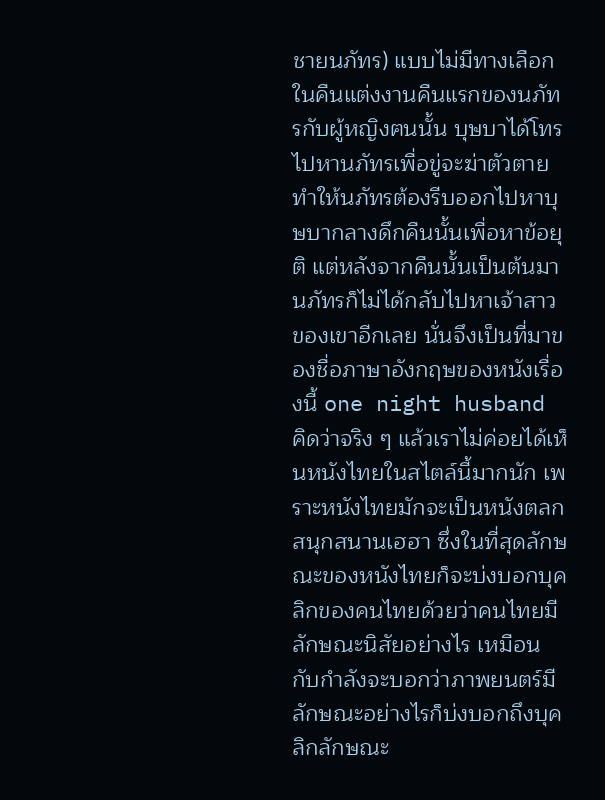ชายนภัทร) แบบไม่มีทางเลือก ในคืนแต่งงานคืนแรกของนภัทรกับผู้หญิงฅนนั้น บุษบาได้โทรไปหานภัทรเพื่อขู่จะฆ่าตัวตาย ทำให้นภัทรต้องรีบออกไปหาบุษบากลางดึกคืนนั้นเพื่อหาข้อยุติ แต่หลังจากคืนนั้นเป็นต้นมานภัทรก็ไม่ได้กลับไปหาเจ้าสาวของเขาอีกเลย นั่นจึงเป็นที่มาของชื่อภาษาอังกฤษของหนังเรื่องนี้ one night husband คิดว่าจริง ๆ แล้วเราไม่ค่อยได้เห็นหนังไทยในสไตล์นี้มากนัก เพราะหนังไทยมักจะเป็นหนังตลกสนุกสนานเฮฮา ซึ่งในที่สุดลักษณะของหนังไทยก็จะบ่งบอกบุคลิกของคนไทยด้วยว่าคนไทยมีลักษณะนิสัยอย่างไร เหมือนกับกำลังจะบอกว่าภาพยนตร์มีลักษณะอย่างไรก็บ่งบอกถึงบุคลิกลักษณะ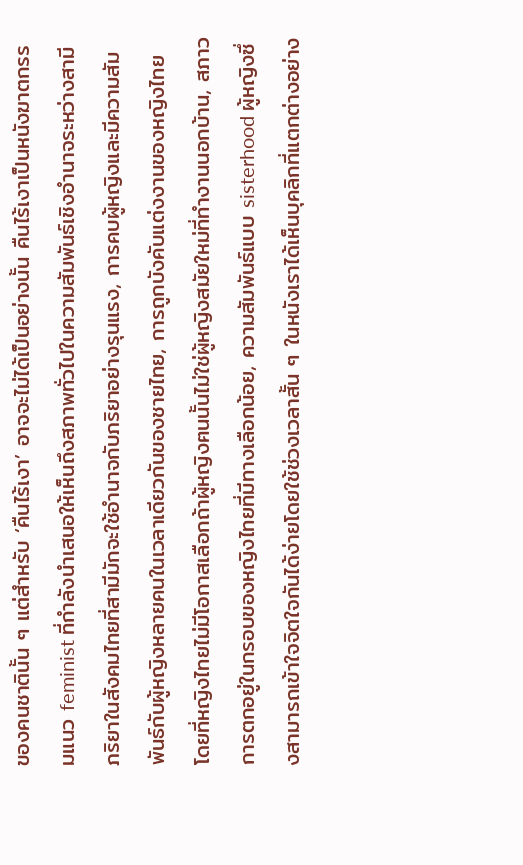ของคนชาตินั้น ๆ แต่สำหรับ ‘คืนไร้เงา’ อาจจะไม่ได้เป็นอย่างนั้น คืนไร้เงาเป็นหนังฆาตกรรมแนว feminist ที่กำลังนำเสนอให้เห็นถึงสภาพทั่วไปในความสัมพันธ์เชิงอำนาจระหว่างสามีภริยาในสังคมไทยที่สามีมักจะใช้อำนาจกับภริยาอย่างรุนแรง, การคบผู้หญิงและมีความสัมพันธ์กับผู้หญิงหลายคนในเวลาเดียวกันของชายไทย, การถูกบังคับแต่งงานของหญิงไทยโดยที่หญิงไทยไม่มีโอกาสเลือกถ้าผู้หญิงฅนนั้นไม่ใช่ผู้หญิงสมัยใหม่ที่ทำงานนอกบ้าน, สภาวการตกอยู่ในกรอบของหญิงไทยที่มีทางเลือกน้อย, ความสัมพันธ์แบบ sisterhood ผู้หญิงซึ่งสามารถเข้าใจจิตใจกันได้ง่ายโดยใช้ช่วงเวลาสั้น ๆ ในหนังเราได้เห็นบุคลิกที่แตกต่างอย่าง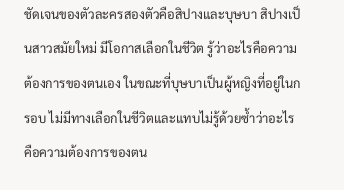ชัดเจนของตัวละครสองตัวคือสิปางและบุษบา สิปางเป็นสาวสมัยใหม่ มีโอกาสเลือกในชีวิต รู้ว่าอะไรคือความต้องการของตนเอง ในขณะที่บุษบาเป็นผู้หญิงที่อยู่ในกรอบ ไม่มีทางเลือกในชีวิตและแทบไม่รู้ด้วยซ้ำว่าอะไรคือความต้องการของตน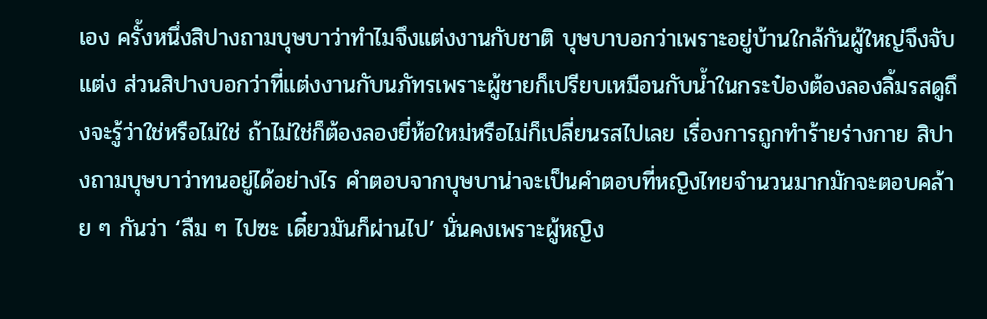เอง ครั้งหนึ่งสิปางถามบุษบาว่าทำไมจึงแต่งงานกับชาติ บุษบาบอกว่าเพราะอยู่บ้านใกล้กันผู้ใหญ่จึงจับแต่ง ส่วนสิปางบอกว่าที่แต่งงานกับนภัทรเพราะผู้ชายก็เปรียบเหมือนกับน้ำในกระป๋องต้องลองลิ้มรสดูถึงจะรู้ว่าใช่หรือไม่ใช่ ถ้าไม่ใช่ก็ต้องลองยี่ห้อใหม่หรือไม่ก็เปลี่ยนรสไปเลย เรื่องการถูกทำร้ายร่างกาย สิปางถามบุษบาว่าทนอยู่ได้อย่างไร คำตอบจากบุษบาน่าจะเป็นคำตอบที่หญิงไทยจำนวนมากมักจะตอบคล้าย ๆ กันว่า ‘ลืม ๆ ไปซะ เดี๋ยวมันก็ผ่านไป’ นั่นคงเพราะผู้หญิง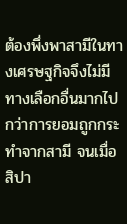ต้องพึ่งพาสามีในทางเศรษฐกิจจึงไม่มีทางเลือกอื่นมากไปกว่าการยอมถูกกระทำจากสามี จนเมื่อสิปา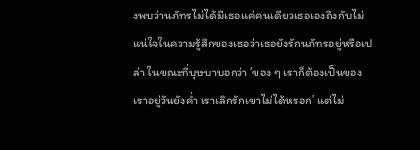งพบว่านภัทรไม่ได้มีเธอแค่คนเดียวเธอเองถึงกับไม่แน่ใจในความรู้สึกของเธอว่าเธอยังรักนภัทรอยู่หรือเปล่า ในขณะที่บุษบาบอกว่า ‘ของ ๆ เราก็ต้องเป็นของเราอยู่วันยังค่ำ เราเลิกรักเขาไม่ได้หรอก’ แต่ไม่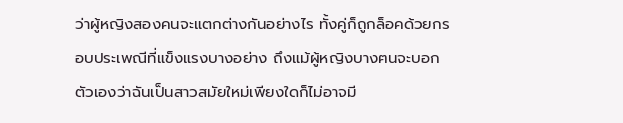ว่าผู้หญิงสองคนจะแตกต่างกันอย่างไร ทั้งคู่ก็ถูกล็อคด้วยกรอบประเพณีที่แข็งแรงบางอย่าง ถึงแม้ผู้หญิงบางฅนจะบอกตัวเองว่าฉันเป็นสาวสมัยใหม่เพียงใดก็ไม่อาจมี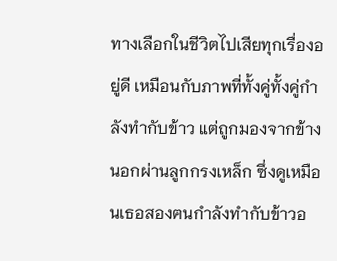ทางเลือกในชีวิตไปเสียทุกเรื่องอยู่ดี เหมือนกับภาพที่ทั้งคู่ทั้งคู่กำลังทำกับข้าว แต่ถูกมองจากข้างนอกผ่านลูกกรงเหล็ก ซึ่งดูเหมือนเธอสองฅนกำลังทำกับข้าวอ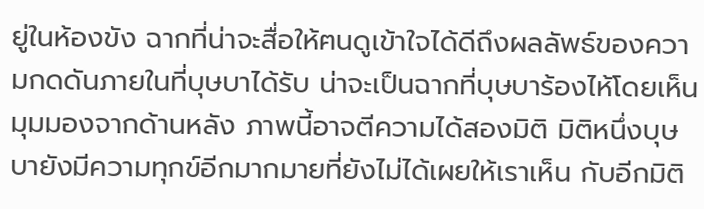ยู่ในห้องขัง ฉากที่น่าจะสื่อให้ฅนดูเข้าใจได้ดีถึงผลลัพธ์ของความกดดันภายในที่บุษบาได้รับ น่าจะเป็นฉากที่บุษบาร้องไห้โดยเห็นมุมมองจากด้านหลัง ภาพนี้อาจตีความได้สองมิติ มิติหนึ่งบุษบายังมีความทุกข์อีกมากมายที่ยังไม่ได้เผยให้เราเห็น กับอีกมิติ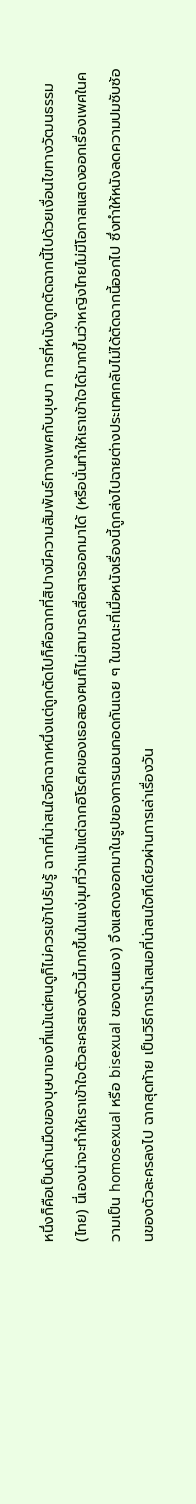หนึ่งก็คือเป็นด้านมืดของบุษบาเองที่แม้แต่ฅนดูก็ไม่ควรเข้าไปรับรู้ ฉากที่น่าสนใจอีกฉากหนึ่งแต่ถูกตัดไปก็คือฉากที่สิปางมีความสัมพันธ์ทางเพศกับบุษบา การที่หนังถูกตัดฉากนี้ไปด้วยเงื่อนไขทางวัฒนธรรม (ไทย) นี่เองน่าจะทำให้เราเข้าใจตัวละครสองตัวนี้มากขึ้นในแง่มุมที่ว่าแม้แต่ฉากอิโรติคของเธอสองฅนก็ไม่สามารถสื่อสารออกมาได้ (หรือนั่นทำให้เราเข้าใจได้มากขึ้นว่าหญิงไทยไม่มีโอกาสแสดงออกเรื่องเพศในความเป็น homosexual หรือ bisexual ของตนเอง) จึงแสดงออกมาในรูปของการนอนกอดกันเฉย ๆ ในขณะที่เมื่อหนังเรื่องนี้ถูกส่งไปฉายต่างประเทศกลับไม่ได้ตัดฉากนี้ออกไป ซึ่งทำให้หนังลดความปมซับซ้อนของตัวละครลงไป ฉากสุดท้าย เป็นวิธีการนำเสนอที่น่าสนใจทีเดียวผ่านการเล่าเรื่องวัน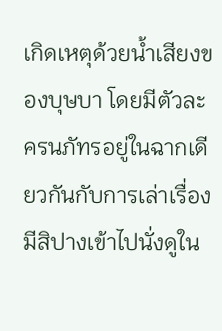เกิดเหตุด้วยน้ำเสียงของบุษบา โดยมีตัวละครนภัทรอยู่ในฉากเดียวกันกับการเล่าเรื่อง มีสิปางเข้าไปนั่งดูใน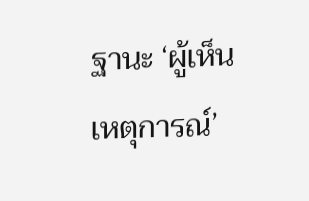ฐานะ ‘ผู้เห็นเหตุการณ์’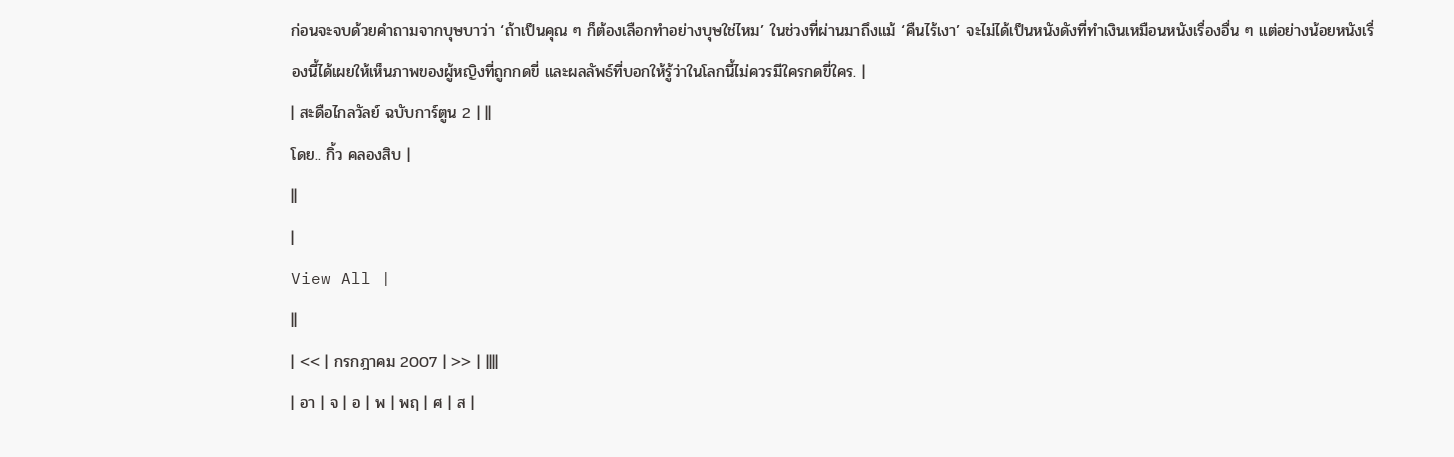ก่อนจะจบด้วยคำถามจากบุษบาว่า ‘ถ้าเป็นคุณ ๆ ก็ต้องเลือกทำอย่างบุษใช่ไหม’ ในช่วงที่ผ่านมาถึงแม้ ‘คืนไร้เงา’ จะไม่ได้เป็นหนังดังที่ทำเงินเหมือนหนังเรื่องอื่น ๆ แต่อย่างน้อยหนังเรื่องนี้ได้เผยให้เห็นภาพของผู้หญิงที่ถูกกดขี่ และผลลัพธ์ที่บอกให้รู้ว่าในโลกนี้ไม่ควรมีใครกดขี่ใคร. |
| สะดือไกลวัลย์ ฉบับการ์ตูน 2 | ||
โดย.. กิ้ว คลองสิบ |
||
|
View All |
||
| << | กรกฎาคม 2007 | >> | ||||
| อา | จ | อ | พ | พฤ | ศ | ส |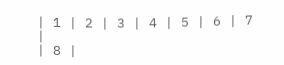| 1 | 2 | 3 | 4 | 5 | 6 | 7 |
| 8 |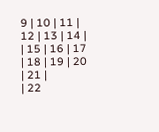9 | 10 | 11 | 12 | 13 | 14 |
| 15 | 16 | 17 | 18 | 19 | 20 | 21 |
| 22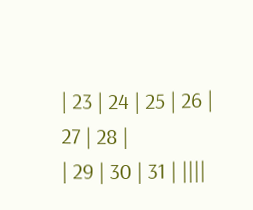| 23 | 24 | 25 | 26 | 27 | 28 |
| 29 | 30 | 31 | ||||